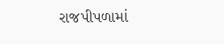રાજપીપળામાં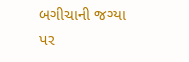બગીચાની જગ્યા પર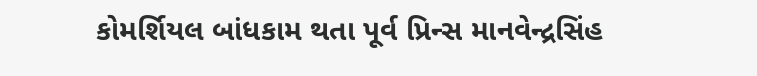કોમર્શિયલ બાંધકામ થતા પૂર્વ પ્રિન્સ માનવેન્દ્રસિંહ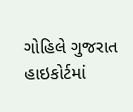ગોહિલે ગુજરાત હાઇકોર્ટમાં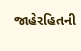જાહેરહિતની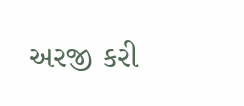અરજી કરી